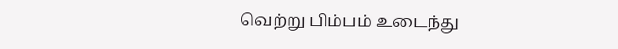வெற்று பிம்பம் உடைந்து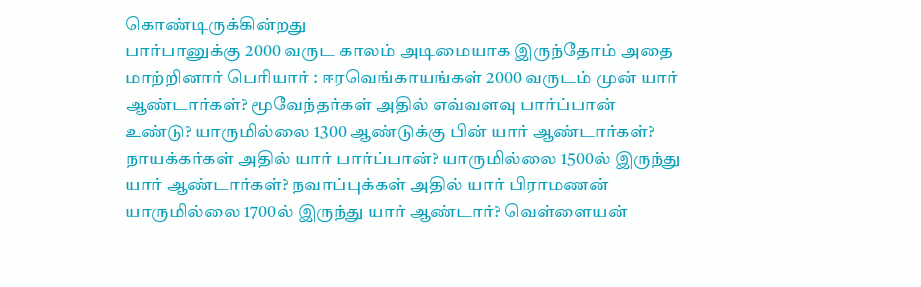கொண்டிருக்கின்றது
பார்பானுக்கு 2000 வருட காலம் அடிமையாக இருந்தோம் அதை மாற்றினார் பெரியார் : ஈரவெங்காயங்கள் 2000 வருடம் முன் யார் ஆண்டார்கள்? மூவேந்தர்கள் அதில் எவ்வளவு பார்ப்பான் உண்டு? யாருமில்லை 1300 ஆண்டுக்கு பின் யார் ஆண்டார்கள்? நாயக்கர்கள் அதில் யார் பார்ப்பான்? யாருமில்லை 1500ல் இருந்து யார் ஆண்டார்கள்? நவாப்புக்கள் அதில் யார் பிராமணன் யாருமில்லை 1700ல் இருந்து யார் ஆண்டார்? வெள்ளையன்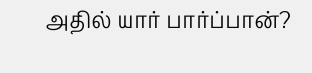அதில் யார் பார்ப்பான்?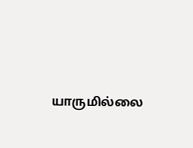யாருமில்லை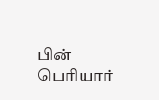பின் பெரியார்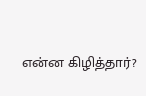என்ன கிழித்தார்?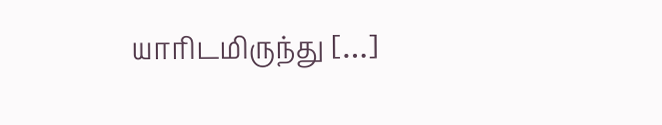யாரிடமிருந்து […]